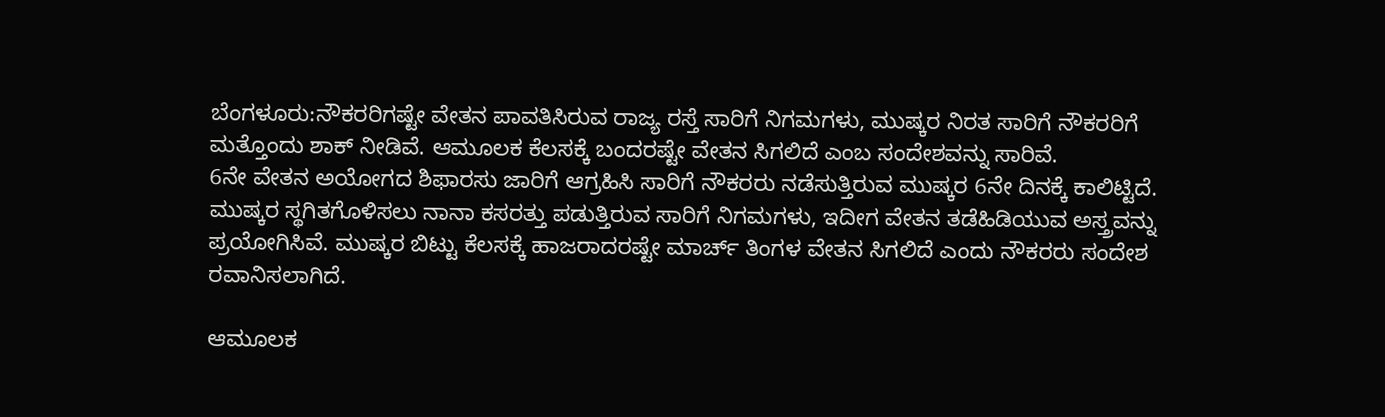ಬೆಂಗಳೂರು:ನೌಕರರಿಗಷ್ಟೇ ವೇತನ ಪಾವತಿಸಿರುವ ರಾಜ್ಯ ರಸ್ತೆ ಸಾರಿಗೆ ನಿಗಮಗಳು, ಮುಷ್ಕರ ನಿರತ ಸಾರಿಗೆ ನೌಕರರಿಗೆ ಮತ್ತೊಂದು ಶಾಕ್ ನೀಡಿವೆ. ಆಮೂಲಕ ಕೆಲಸಕ್ಕೆ ಬಂದರಷ್ಟೇ ವೇತನ ಸಿಗಲಿದೆ ಎಂಬ ಸಂದೇಶವನ್ನು ಸಾರಿವೆ.
6ನೇ ವೇತನ ಅಯೋಗದ ಶಿಫಾರಸು ಜಾರಿಗೆ ಆಗ್ರಹಿಸಿ ಸಾರಿಗೆ ನೌಕರರು ನಡೆಸುತ್ತಿರುವ ಮುಷ್ಕರ 6ನೇ ದಿನಕ್ಕೆ ಕಾಲಿಟ್ಟಿದೆ. ಮುಷ್ಕರ ಸ್ಥಗಿತಗೊಳಿಸಲು ನಾನಾ ಕಸರತ್ತು ಪಡುತ್ತಿರುವ ಸಾರಿಗೆ ನಿಗಮಗಳು, ಇದೀಗ ವೇತನ ತಡೆಹಿಡಿಯುವ ಅಸ್ತ್ರವನ್ನು ಪ್ರಯೋಗಿಸಿವೆ. ಮುಷ್ಕರ ಬಿಟ್ಟು ಕೆಲಸಕ್ಕೆ ಹಾಜರಾದರಷ್ಟೇ ಮಾರ್ಚ್ ತಿಂಗಳ ವೇತನ ಸಿಗಲಿದೆ ಎಂದು ನೌಕರರು ಸಂದೇಶ ರವಾನಿಸಲಾಗಿದೆ.

ಆಮೂಲಕ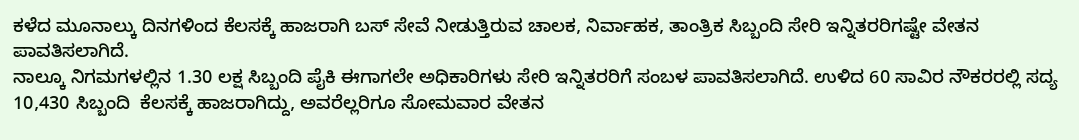ಕಳೆದ ಮೂನಾಲ್ಕು ದಿನಗಳಿಂದ ಕೆಲಸಕ್ಕೆ ಹಾಜರಾಗಿ ಬಸ್ ಸೇವೆ ನೀಡುತ್ತಿರುವ ಚಾಲಕ, ನಿರ್ವಾಹಕ, ತಾಂತ್ರಿಕ ಸಿಬ್ಬಂದಿ ಸೇರಿ ಇನ್ನಿತರರಿಗಷ್ಟೇ ವೇತನ ಪಾವತಿಸಲಾಗಿದೆ.
ನಾಲ್ಕೂ ನಿಗಮಗಳಲ್ಲಿನ 1.30 ಲಕ್ಷ ಸಿಬ್ಬಂದಿ ಪೈಕಿ ಈಗಾಗಲೇ ಅಧಿಕಾರಿಗಳು ಸೇರಿ ಇನ್ನಿತರರಿಗೆ ಸಂಬಳ ಪಾವತಿಸಲಾಗಿದೆ. ಉಳಿದ 60 ಸಾವಿರ ನೌಕರರಲ್ಲಿ ಸದ್ಯ 10,430 ಸಿಬ್ಬಂದಿ  ಕೆಲಸಕ್ಕೆ ಹಾಜರಾಗಿದ್ದು, ಅವರೆಲ್ಲರಿಗೂ ಸೋಮವಾರ ವೇತನ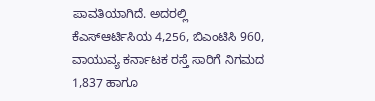ಪಾವತಿಯಾಗಿದೆ. ಅದರಲ್ಲಿ ಕೆಎಸ್ಆರ್ಟಿಸಿಯ 4,256, ಬಿಎಂಟಿಸಿ 960, ವಾಯುವ್ಯ ಕರ್ನಾಟಕ ರಸ್ತೆ ಸಾರಿಗೆ ನಿಗಮದ 1,837 ಹಾಗೂ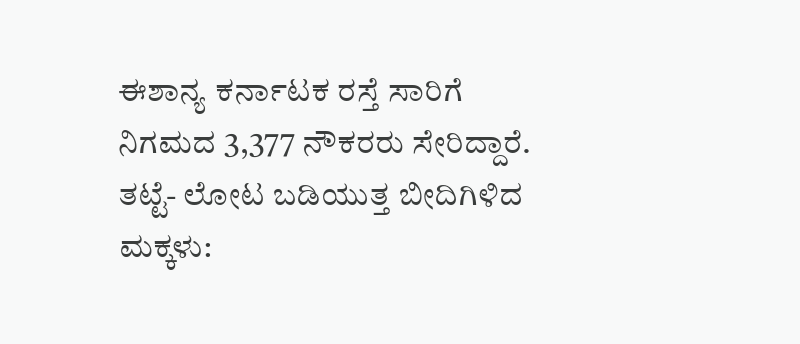ಈಶಾನ್ಯ ಕರ್ನಾಟಕ ರಸ್ತೆ ಸಾರಿಗೆ ನಿಗಮದ 3,377 ನೌಕರರು ಸೇರಿದ್ದಾರೆ.
ತಟ್ಟೆ- ಲೋಟ ಬಡಿಯುತ್ತ ಬೀದಿಗಿಳಿದ ಮಕ್ಕಳು: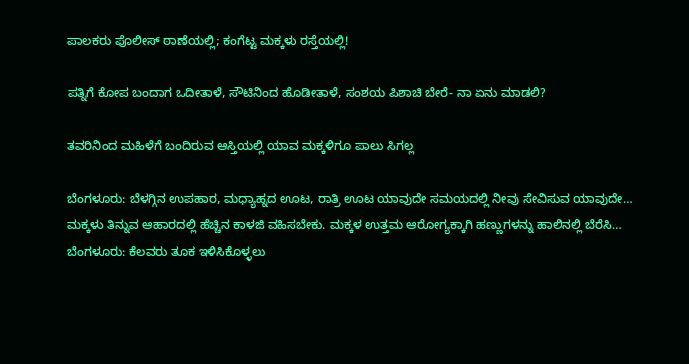ಪಾಲಕರು ಪೊಲೀಸ್ ಠಾಣೆಯಲ್ಲಿ; ಕಂಗೆಟ್ಟ ಮಕ್ಕಳು ರಸ್ತೆಯಲ್ಲಿ!

ಪತ್ನಿಗೆ ಕೋಪ ಬಂದಾಗ ಒದೀತಾಳೆ, ಸೌಟಿನಿಂದ ಹೊಡೀತಾಳೆ, ಸಂಶಯ ಪಿಶಾಚಿ ಬೇರೆ- ನಾ ಏನು ಮಾಡಲಿ?

ತವರಿನಿಂದ ಮಹಿಳೆಗೆ ಬಂದಿರುವ ಆಸ್ತಿಯಲ್ಲಿ ಯಾವ ಮಕ್ಕಳಿಗೂ ಪಾಲು ಸಿಗಲ್ಲ

ಬೆಂಗಳೂರು: ಬೆಳಗ್ಗಿನ ಉಪಹಾರ, ಮಧ್ಯಾಹ್ನದ ಊಟ, ರಾತ್ರಿ ಊಟ ಯಾವುದೇ ಸಮಯದಲ್ಲಿ ನೀವು ಸೇವಿಸುವ ಯಾವುದೇ…
ಮಕ್ಕಳು ತಿನ್ನುವ ಆಹಾರದಲ್ಲಿ ಹೆಚ್ಚಿನ ಕಾಳಜಿ ವಹಿಸಬೇಕು. ಮಕ್ಕಳ ಉತ್ತಮ ಆರೋಗ್ಯಕ್ಕಾಗಿ ಹಣ್ಣುಗಳನ್ನು ಹಾಲಿನಲ್ಲಿ ಬೆರೆಸಿ…
ಬೆಂಗಳೂರು: ಕೆಲವರು ತೂಕ ಇಳಿಸಿಕೊಳ್ಳಲು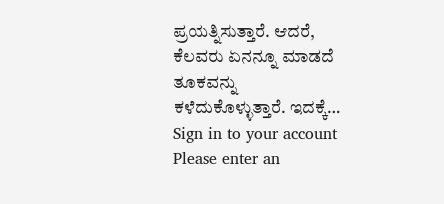ಪ್ರಯತ್ನಿಸುತ್ತಾರೆ. ಆದರೆ, ಕೆಲವರು ಏನನ್ನೂ ಮಾಡದೆ ತೂಕವನ್ನು ಕಳೆದುಕೊಳ್ಳುತ್ತಾರೆ. ಇದಕ್ಕೆ…
Sign in to your account
Please enter an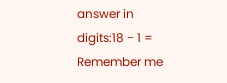answer in digits:18 − 1 =
Remember me